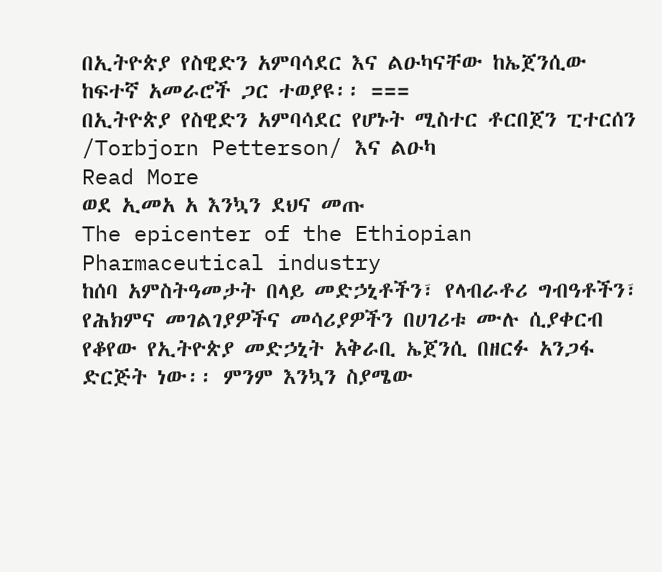በኢትዮጵያ የስዊድን አምባሳደር እና ልዑካናቸው ከኤጀንሲው ከፍተኛ አመራሮች ጋር ተወያዩ፡፡ ===
በኢትዮጵያ የስዊድን አምባሳደር የሆኑት ሚስተር ቶርበጀን ፒተርሰን /Torbjorn Petterson/ እና ልዑካ
Read More
ወደ ኢመአ አ እንኳን ደህና መጡ
The epicenter of the Ethiopian Pharmaceutical industry
ከሰባ አምስትዓመታት በላይ መድኃኒቶችን፣ የላብራቶሪ ግብዓቶችን፣ የሕክምና መገልገያዎችና መሳሪያዎችን በሀገሪቱ ሙሉ ሲያቀርብ የቆየው የኢትዮጵያ መድኃኒት አቅራቢ ኤጀንሲ በዘርፉ አንጋፋ ድርጅት ነው፡፡ ምንም እንኳን ስያሜው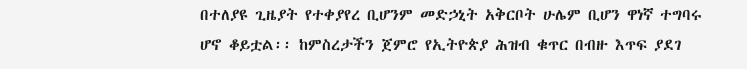በተለያዩ ጊዜያት የተቀያየረ ቢሆንም መድኃኒት አቅርቦት ሁሌም ቢሆን ዋነኛ ተግባሩ ሆኖ ቆይቷል፡፡ ከምስረታችን ጀምሮ የኢትዮጵያ ሕዝብ ቁጥር በብዙ እጥፍ ያደገ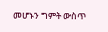መሆኑን ግምት ውስጥ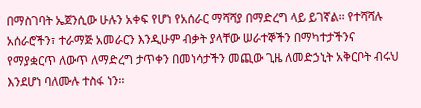በማስገባት ኤጀንሲው ሁሉን አቀፍ የሆነ የአሰራር ማሻሻያ በማድረግ ላይ ይገኛል፡፡ የተሻሻሉ አሰራሮችን፣ ተራማጅ አመራርን እንዲሁም ብቃት ያላቸው ሠራተኞችን በማካተታችንና የማያቋርጥ ለውጥ ለማድረግ ታጥቀን በመነሳታችን መጪው ጊዜ ለመድኃኒት አቅርቦት ብሩህ እንደሆነ ባለሙሉ ተስፋ ነን፡፡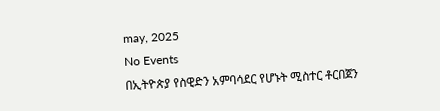may, 2025
No Events
በኢትዮጵያ የስዊድን አምባሳደር የሆኑት ሚስተር ቶርበጀን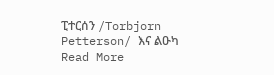ፒተርሰን /Torbjorn Petterson/ እና ልዑካ
Read More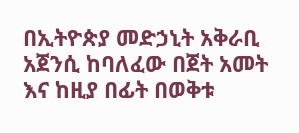በኢትዮጵያ መድኃኒት አቅራቢ አጀንሲ ከባለፈው በጀት አመት እና ከዚያ በፊት በወቅቱ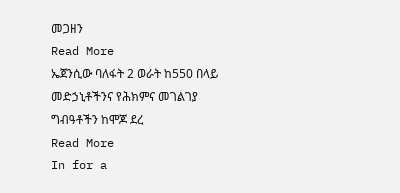መጋዘን
Read More
ኤጀንሲው ባለፋት 2 ወራት ከ550 በላይ መድኃኒቶችንና የሕክምና መገልገያ ግብዓቶችን ከሞጆ ደረ
Read More
In for a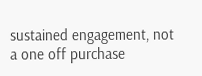sustained engagement, not a one off purchase